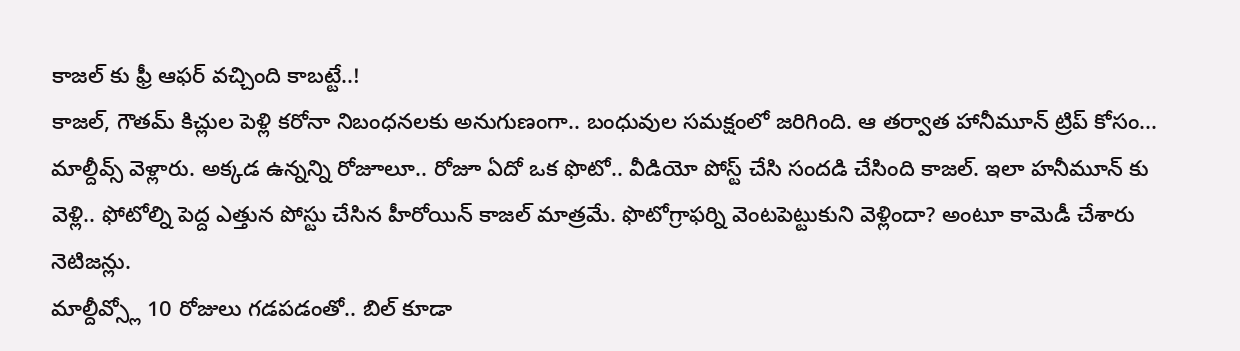కాజల్ కు ఫ్రీ ఆఫర్ వచ్చింది కాబట్టే..!
కాజల్, గౌతమ్ కిచ్లుల పెళ్లి కరోనా నిబంధనలకు అనుగుణంగా.. బంధువుల సమక్షంలో జరిగింది. ఆ తర్వాత హానీమూన్ ట్రిప్ కోసం... మాల్దీవ్స్ వెళ్లారు. అక్కడ ఉన్నన్ని రోజూలూ.. రోజూ ఏదో ఒక ఫొటో.. వీడియో పోస్ట్ చేసి సందడి చేసింది కాజల్. ఇలా హనీమూన్ కు వెళ్లి.. ఫోటోల్ని పెద్ద ఎత్తున పోస్టు చేసిన హీరోయిన్ కాజల్ మాత్రమే. ఫొటోగ్రాఫర్ని వెంటపెట్టుకుని వెళ్లిందా? అంటూ కామెడీ చేశారు నెటిజన్లు.
మాల్దీవ్స్లో 10 రోజులు గడపడంతో.. బిల్ కూడా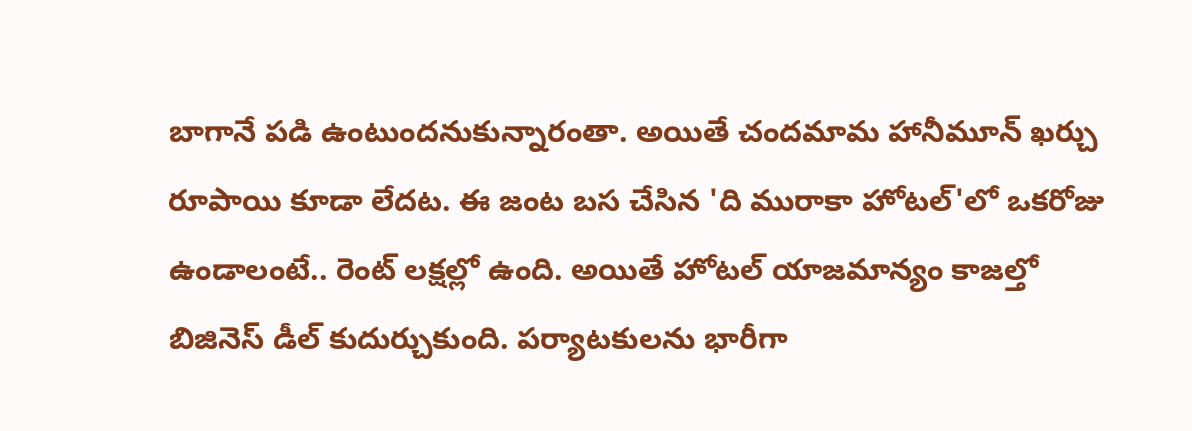బాగానే పడి ఉంటుందనుకున్నారంతా. అయితే చందమామ హానీమూన్ ఖర్చు రూపాయి కూడా లేదట. ఈ జంట బస చేసిన 'ది మురాకా హోటల్'లో ఒకరోజు ఉండాలంటే.. రెంట్ లక్షల్లో ఉంది. అయితే హోటల్ యాజమాన్యం కాజల్తో బిజినెస్ డీల్ కుదుర్చుకుంది. పర్యాటకులను భారీగా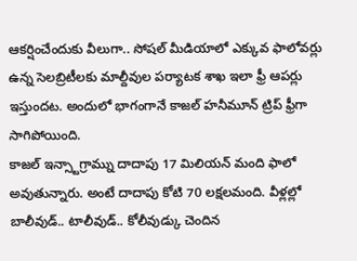ఆకర్షించేందుకు వీలుగా.. సోషల్ మీడియాలో ఎక్కువ ఫాలోవర్లు ఉన్న సెలబ్రిటీలకు మాల్దీవుల పర్యాటక శాఖ ఇలా ఫ్రీ ఆపర్లు ఇస్తుందట. అందులో భాగంగానే కాజల్ హనీమూన్ ట్రిప్ ఫ్రీగా సాగిపోయింది.
కాజల్ ఇన్స్టాగ్రామ్ను దాదాపు 17 మిలియన్ మంది ఫాలో అవుతున్నారు. అంటే దాదాపు కోటి 70 లక్షలమంది. వీళ్లల్లో బాలీవుడ్.. టాలీవుడ్.. కోలీవుడ్కు చెందిన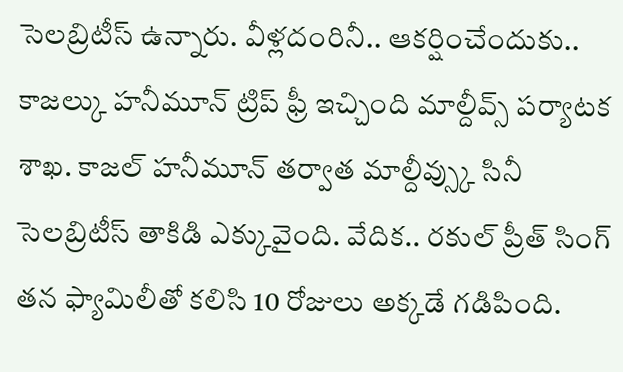సెలబ్రిటీస్ ఉన్నారు. వీళ్లదంరినీ.. ఆకర్షించేందుకు.. కాజల్కు హనీమూన్ ట్రిప్ ఫ్రీ ఇచ్చింది మాల్దీవ్స్ పర్యాటక శాఖ. కాజల్ హనీమూన్ తర్వాత మాల్దీవ్స్కు సినీ సెలబ్రిటీస్ తాకిడి ఎక్కువైంది. వేదిక.. రకుల్ ప్రీత్ సింగ్ తన ఫ్యామిలీతో కలిసి 10 రోజులు అక్కడే గడిపింది.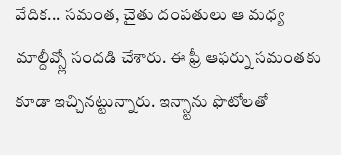వేదిక... సమంత, చైతు దంపతులు ఆ మధ్య మాల్దీవ్స్లో సందడి చేశారు. ఈ ఫ్రీ ఆఫర్ను సమంతకు కూడా ఇచ్చినట్టున్నారు. ఇన్స్టాను ఫొటోలతో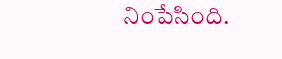నింపేసింది.